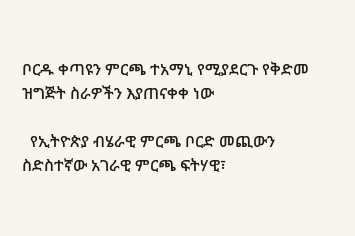ቦርዱ ቀጣዩን ምርጫ ተአማኒ የሚያደርጉ የቅድመ ዝግጅት ስራዎችን እያጠናቀቀ ነው

  የኢትዮጵያ ብሄራዊ ምርጫ ቦርድ መጪውን ስድስተኛው አገራዊ ምርጫ ፍትሃዊ፣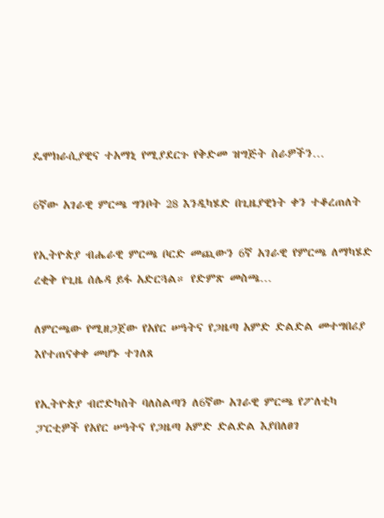ዴሞክራሲያዊና ተአማኒ የሚያደርጉ የቅድመ ዝግጅት ስራዎችን…

6ኛው አገራዊ ምርጫ ግንቦት 28 እንዲካሄድ በጊዜያዊነት ቀን ተቆረጠለት

የኢትዮጵያ ብሔራዊ ምርጫ ቦርድ መጪውን 6ኛ አገራዊ የምርጫ ለማካሄድ ረቂቅ የጊዜ ሰሌዳ ይፋ አድርጓል። የድምጽ መስጫ…

ለምርጫው የሚዘጋጀው የአየር ሠዓትና የጋዜጣ አምድ ድልድል መተግበሪያ እየተጠናቀቀ መሆኑ ተገለጸ

የኢትዮጵያ ብሮድካስት ባለስልጣን ለ6ኛው አገራዊ ምርጫ የፖለቲካ ፓርቲዎች የአየር ሠዓትና የጋዜጣ አምድ ድልድል እያበለፀገ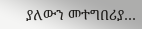ያለውን መተግበሪያ…